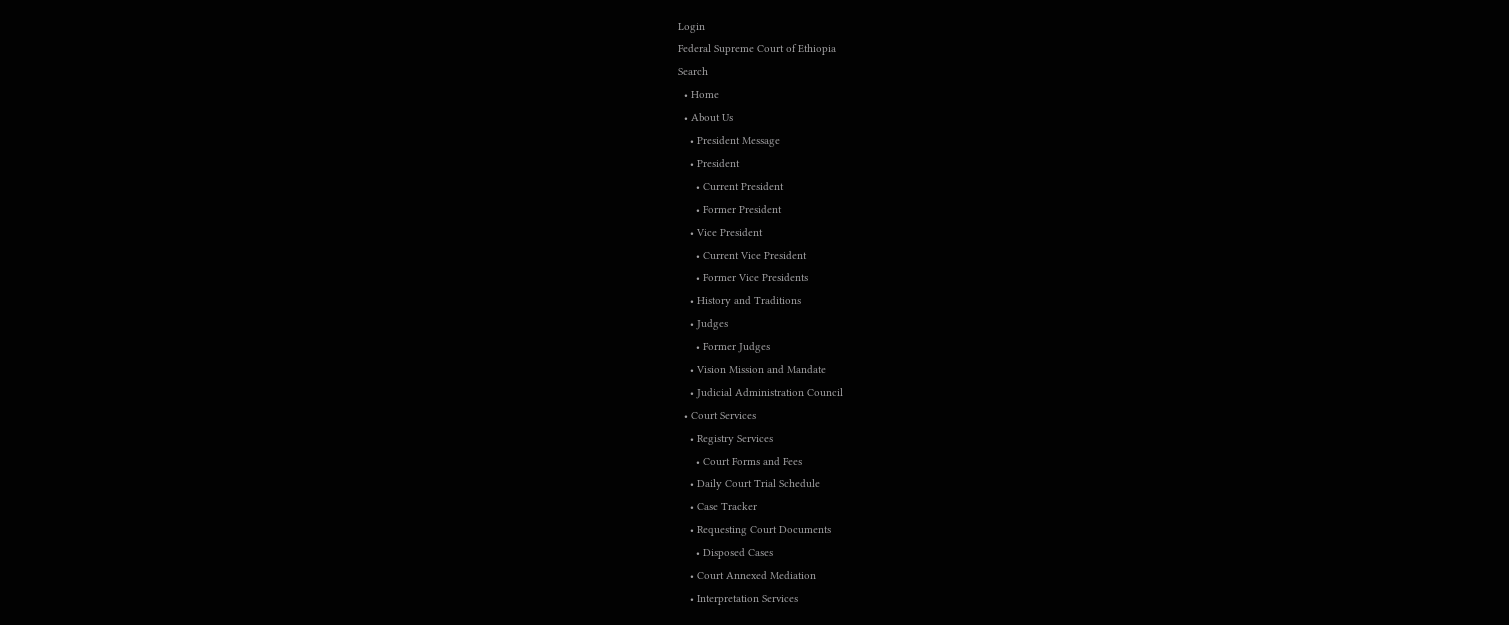Login
Federal Supreme Court of Ethiopia
Search
  • Home
  • About Us
    • President Message
    • President
      • Current President
      • Former President
    • Vice President
      • Current Vice President
      • Former Vice Presidents
    • History and Traditions
    • Judges
      • Former Judges
    • Vision Mission and Mandate
    • Judicial Administration Council
  • Court Services
    • Registry Services
      • Court Forms and Fees
    • Daily Court Trial Schedule
    • Case Tracker
    • Requesting Court Documents
      • Disposed Cases
    • Court Annexed Mediation
    • Interpretation Services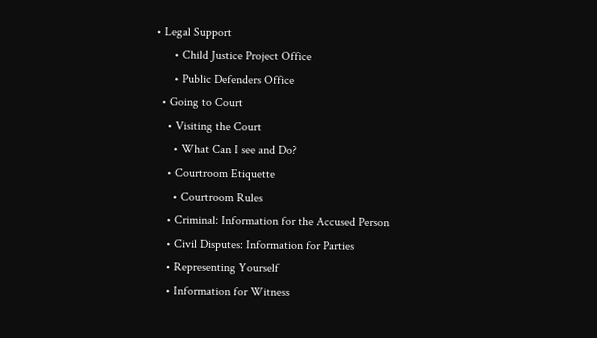• Legal Support
      • Child Justice Project Office
      • Public Defenders Office
  • Going to Court
    • Visiting the Court
      • What Can I see and Do?
    • Courtroom Etiquette
      • Courtroom Rules
    • Criminal: Information for the Accused Person
    • Civil Disputes: Information for Parties
    • Representing Yourself
    • Information for Witness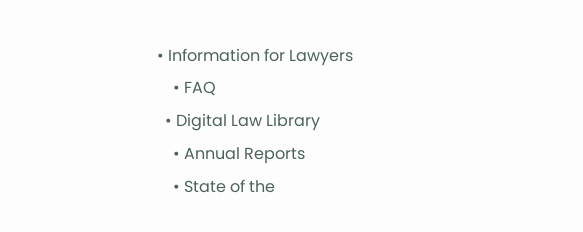• Information for Lawyers
    • FAQ
  • Digital Law Library
    • Annual Reports
    • State of the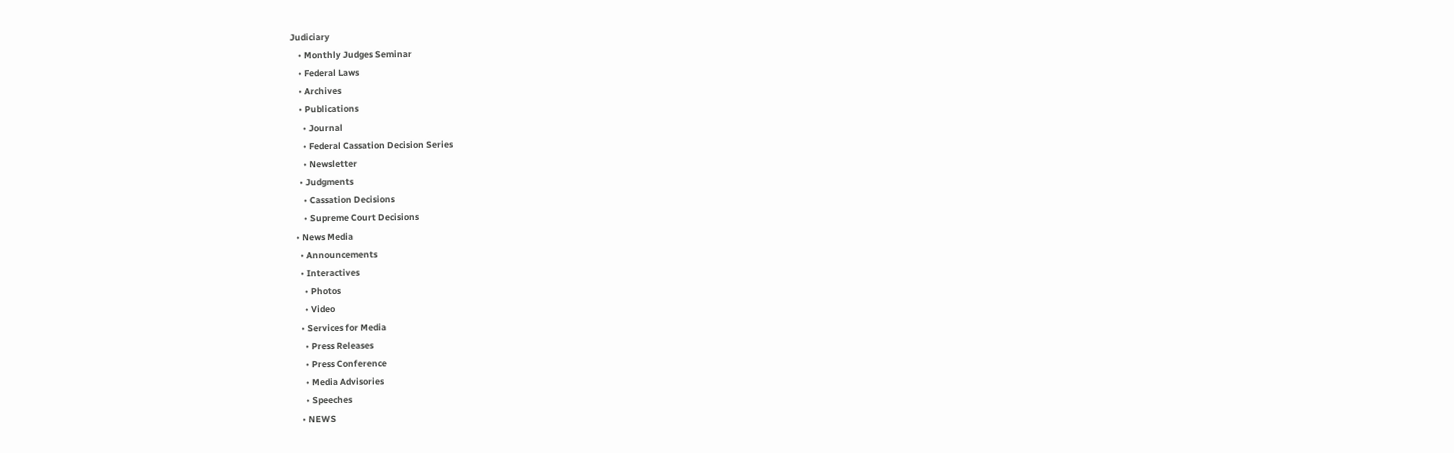Judiciary
    • Monthly Judges Seminar
    • Federal Laws
    • Archives
    • Publications
      • Journal
      • Federal Cassation Decision Series
      • Newsletter
    • Judgments
      • Cassation Decisions
      • Supreme Court Decisions
  • News Media
    • Announcements
    • Interactives
      • Photos
      • Video
    • Services for Media
      • Press Releases
      • Press Conference
      • Media Advisories
      • Speeches
    • NEWS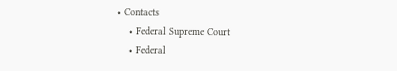• Contacts
    • Federal Supreme Court
    • Federal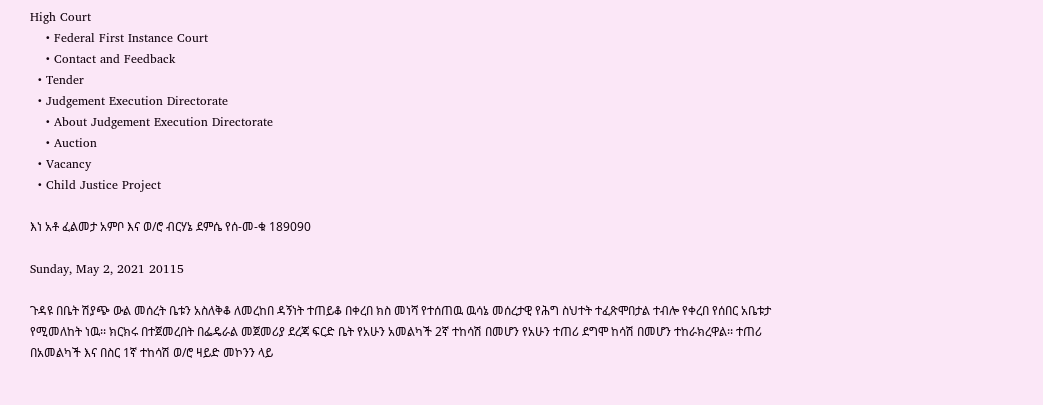High Court
    • Federal First Instance Court
    • Contact and Feedback
  • Tender
  • Judgement Execution Directorate
    • About Judgement Execution Directorate
    • Auction
  • Vacancy
  • Child Justice Project

እነ አቶ ፈልመታ አምቦ እና ወ/ሮ ብርሃኔ ደምሴ የሰ-መ-ቁ 189090

Sunday, May 2, 2021 20115

ጉዳዩ በቤት ሽያጭ ውል መሰረት ቤቱን አስለቅቆ ለመረከበ ዳኝነት ተጠይቆ በቀረበ ክስ መነሻ የተሰጠዉ ዉሳኔ መሰረታዊ የሕግ ስህተት ተፈጽሞበታል ተብሎ የቀረበ የሰበር አቤቱታ የሚመለከት ነዉ፡፡ ክርክሩ በተጀመረበት በፌዴራል መጀመሪያ ደረጃ ፍርድ ቤት የአሁን አመልካች 2ኛ ተከሳሽ በመሆን የአሁን ተጠሪ ደግሞ ከሳሽ በመሆን ተከራክረዋል፡፡ ተጠሪ በአመልካች እና በስር 1ኛ ተከሳሽ ወ/ሮ ዛይድ መኮንን ላይ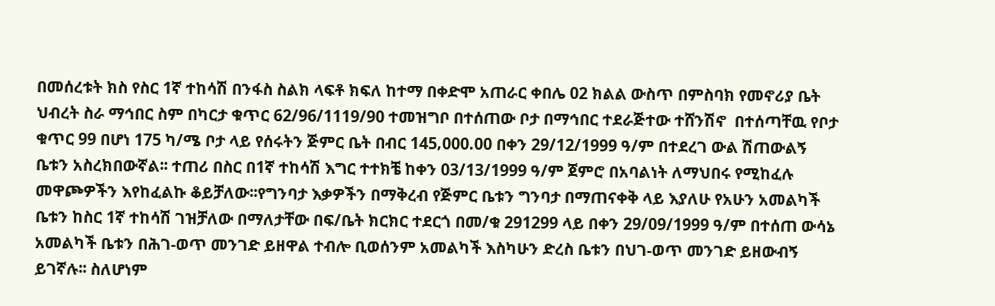በመሰረቱት ክስ የስር 1ኛ ተከሳሽ በንፋስ ስልክ ላፍቶ ክፍለ ከተማ በቀድሞ አጠራር ቀበሌ 02 ክልል ውስጥ በምስባክ የመኖሪያ ቤት ህብረት ስራ ማኅበር ስም በካርታ ቁጥር 62/96/1119/90 ተመዝግቦ በተሰጠው ቦታ በማኅበር ተደራጅተው ተሸንሽኖ  በተሰጣቸዉ የቦታ ቁጥር 99 በሆነ 175 ካ/ሜ ቦታ ላይ የሰሩትን ጅምር ቤት በብር 145‚000.00 በቀን 29/12/1999 ዓ/ም በተደረገ ውል ሽጠውልኝ ቤቱን አስረክበውኛል፡፡ ተጠሪ በስር በ1ኛ ተከሳሽ እግር ተተክቼ ከቀን 03/13/1999 ዓ/ም ጀምሮ በአባልነት ለማህበሩ የሚከፈሉ መዋጮዎችን እየከፈልኩ ቆይቻለው፡፡የግንባታ እቃዎችን በማቅረብ የጅምር ቤቱን ግንባታ በማጠናቀቅ ላይ እያለሁ የአሁን አመልካች ቤቱን ከስር 1ኛ ተከሳሽ ገዝቻለው በማለታቸው በፍ/ቤት ክርክር ተደርጎ በመ/ቁ 291299 ላይ በቀን 29/09/1999 ዓ/ም በተሰጠ ውሳኔ አመልካች ቤቱን በሕገ-ወጥ መንገድ ይዘዋል ተብሎ ቢወሰንም አመልካች እስካሁን ድረስ ቤቱን በህገ-ወጥ መንገድ ይዘውብኝ ይገኛሉ፡፡ ስለሆነም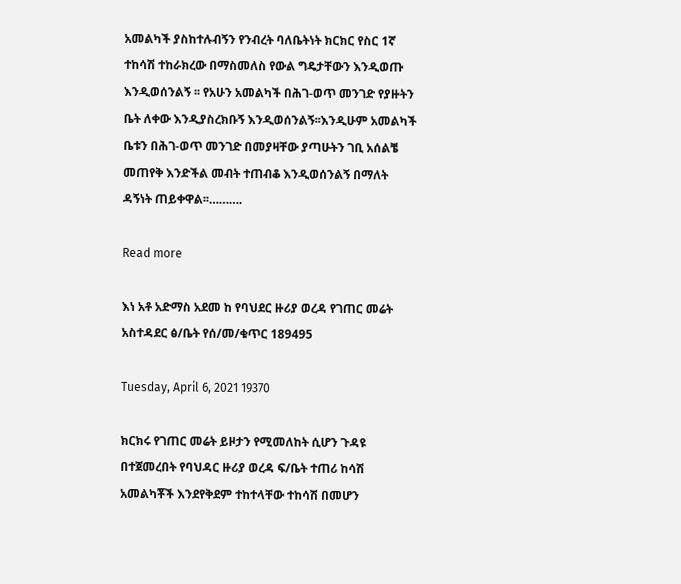አመልካች ያስከተሉብኝን የንብረት ባለቤትነት ክርክር የስር 1ኛ ተከሳሽ ተከራክረው በማስመለስ የውል ግዴታቸውን እንዲወጡ እንዲወሰንልኝ ፡፡ የአሁን አመልካች በሕገ-ወጥ መንገድ የያዙትን ቤት ለቀው እንዲያስረክቡኝ እንዲወሰንልኝ፡፡እንዲሁም አመልካች ቤቱን በሕገ-ወጥ መንገድ በመያዛቸው ያጣሁትን ገቢ አሰልቼ መጠየቅ እንድችል መብት ተጠብቆ እንዲወሰንልኝ በማለት ዳኝነት ጠይቀዋል፡፡……….

Read more

እነ አቶ አድማስ አደመ ከ የባህደር ዙሪያ ወረዳ የገጠር መሬት አስተዳደር ፅ/ቤት የሰ/መ/ቁጥር 189495

Tuesday, April 6, 2021 19370

ክርክሩ የገጠር መሬት ይዞታን የሚመለከት ሲሆን ጉዳዩ በተጀመረበት የባህዳር ዙሪያ ወረዳ ፍ/ቤት ተጠሪ ከሳሽ አመልካቾች እንደየቅደም ተከተላቸው ተከሳሽ በመሆን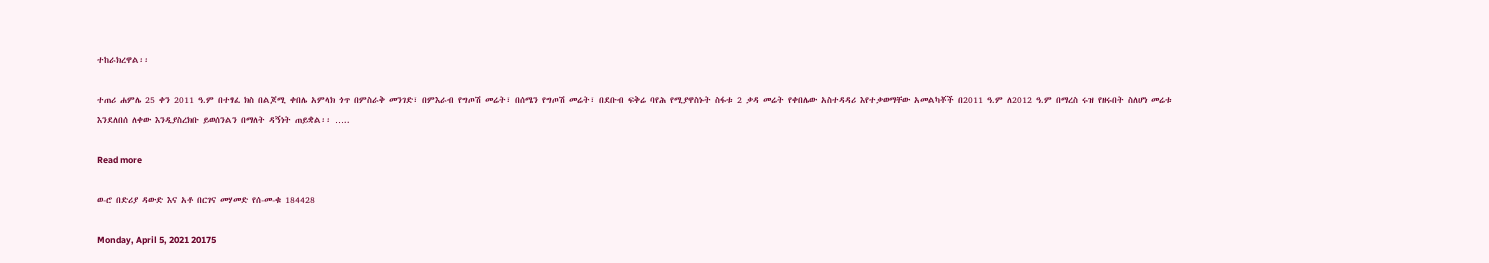ተከራክረዋል፡፡

ተጠሪ ሐምሌ 25 ቀን 2011 ዓ.ም በተፃፈ ክስ በልጆሚ ቀበሌ አምላክ ጎጥ በምስራቅ መንገድ፣ በምእራብ የግጦሽ መሬት፣ በሰሜን የግጦሽ መሬት፣ በደቡብ ፍቅሬ ባየሕ የሚያዋስኑት ስፋቱ 2 ቃዳ መሬት የቀበሌው አስተዳዳሪ እየተቃወማቸው አመልካቾች በ2011 ዓ.ም ለ2012 ዓ.ም በማረስ ሩዝ የዘሩበት ስለሆነ መሬቱ እንደለበሰ ለቀው እንዲያስረክቡ ይወሰንልን በማለት ዳኝነት ጠይቋል፡፡ …..

Read more

ወ-ሮ በድሪያ ዳውድ እና አቶ በርገና መሃመድ የሰ-መ-ቁ 184428

Monday, April 5, 2021 20175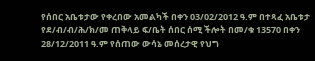የሰበር አቤቱታው የቀረበው አመልካች በቀን 03/02/2012 ዓ.ም በተጻፈ አቤቱታ የደ/ብ/ብ/ሕ/ክ/መ ጠቅላይ ፍ/ቤት ሰበር ሰሚ ችሎት በመ/ቁ 13570 በቀን 28/12/2011 ዓ.ም የሰጠው ውሳኔ መሰረታዊ የህግ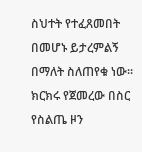ስህተት የተፈጸመበት በመሆኑ ይታረምልኝ በማለት ስለጠየቁ ነው፡፡ ክርክሩ የጀመረው በስር የስልጤ ዞን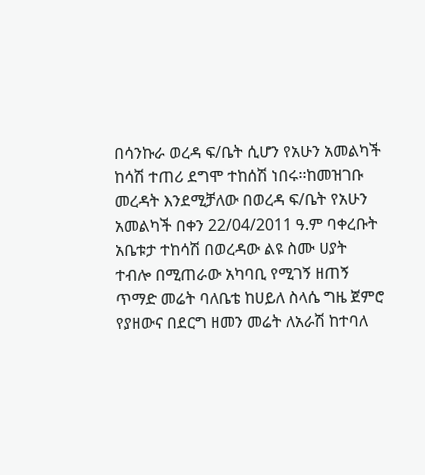በሳንኩራ ወረዳ ፍ/ቤት ሲሆን የአሁን አመልካች ከሳሽ ተጠሪ ደግሞ ተከሰሽ ነበሩ፡፡ከመዝገቡ መረዳት እንደሚቻለው በወረዳ ፍ/ቤት የአሁን አመልካች በቀን 22/04/2011 ዓ.ም ባቀረቡት  አቤቱታ ተከሳሽ በወረዳው ልዩ ስሙ ሀያት ተብሎ በሚጠራው አካባቢ የሚገኝ ዘጠኝ ጥማድ መሬት ባለቤቴ ከሀይለ ስላሴ ግዜ ጀምሮ የያዘውና በደርግ ዘመን መሬት ለአራሽ ከተባለ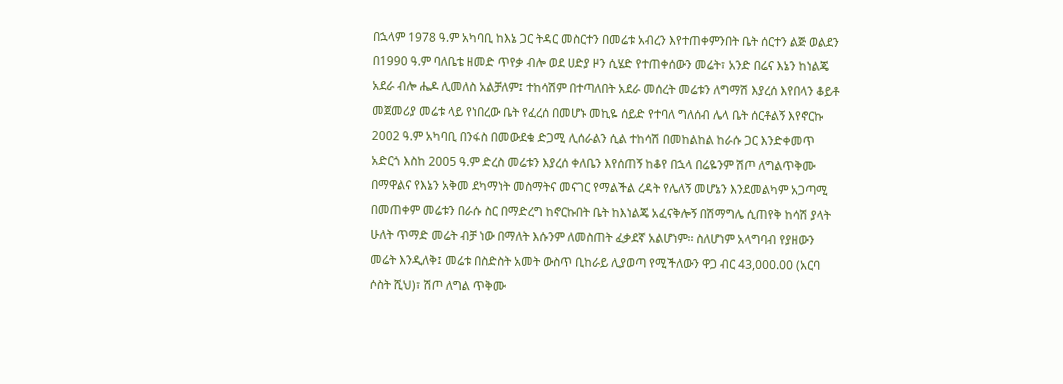በኋላም 1978 ዓ.ም አካባቢ ከእኔ ጋር ትዳር መስርተን በመሬቱ አብረን እየተጠቀምንበት ቤት ሰርተን ልጅ ወልደን በ1990 ዓ.ም ባለቤቴ ዘመድ ጥየቃ ብሎ ወደ ሀድያ ዞን ሲሄድ የተጠቀሰውን መሬት፣ አንድ በሬና እኔን ከነልጄ አደራ ብሎ ሔዶ ሊመለስ አልቻለም፤ ተከሳሽም በተጣለበት አደራ መሰረት መሬቱን ለግማሽ እያረሰ እየበላን ቆይቶ መጀመሪያ መሬቱ ላይ የነበረው ቤት የፈረሰ በመሆኑ መኪዬ ሰይድ የተባለ ግለሰብ ሌላ ቤት ሰርቶልኝ እየኖርኩ 2002 ዓ.ም አካባቢ በንፋስ በመውደቁ ድጋሚ ሊሰራልን ሲል ተከሳሽ በመከልከል ከራሱ ጋር እንድቀመጥ አድርጎ እስከ 2005 ዓ.ም ድረስ መሬቱን እያረሰ ቀለቤን እየሰጠኝ ከቆየ በኋላ በሬዬንም ሽጦ ለግልጥቅሙ በማዋልና የእኔን አቅመ ደካማነት መስማትና መናገር የማልችል ረዳት የሌለኝ መሆኔን እንደመልካም አጋጣሚ በመጠቀም መሬቱን በራሱ ስር በማድረግ ከኖርኩበት ቤት ከእነልጄ አፈናቅሎኝ በሽማግሌ ሲጠየቅ ከሳሽ ያላት ሁለት ጥማድ መሬት ብቻ ነው በማለት እሱንም ለመስጠት ፈቃደኛ አልሆነም፡፡ ስለሆነም አላግባብ የያዘውን መሬት እንዲለቅ፤ መሬቱ በስድስት አመት ውስጥ ቢከራይ ሊያወጣ የሚችለውን ዋጋ ብር 43,000.00 (አርባ ሶስት ሺህ)፣ ሽጦ ለግል ጥቅሙ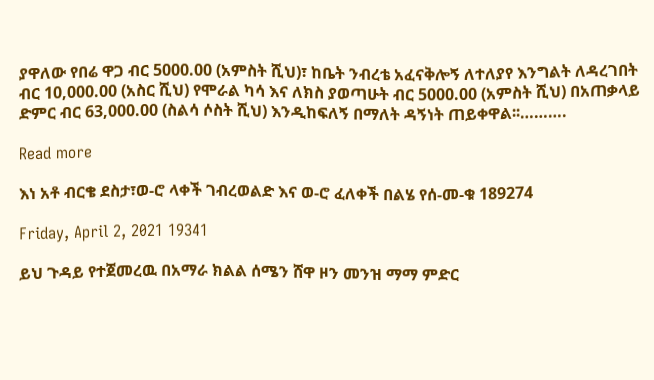ያዋለው የበሬ ዋጋ ብር 5000.00 (አምስት ሺህ)፣ ከቤት ንብረቴ አፈናቅሎኝ ለተለያየ እንግልት ለዳረገበት ብር 10,000.00 (አስር ሺህ) የሞራል ካሳ እና ለክስ ያወጣሁት ብር 5000.00 (አምስት ሺህ) በአጠቃላይ ድምር ብር 63,000.00 (ስልሳ ሶስት ሺህ) እንዲከፍለኝ በማለት ዳኝነት ጠይቀዋል፡፡……….

Read more

እነ አቶ ብርቄ ደስታ፣ወ-ሮ ላቀች ገብረወልድ እና ወ-ሮ ፈለቀች በልሄ የሰ-መ-ቁ 189274

Friday, April 2, 2021 19341

ይህ ጉዳይ የተጀመረዉ በአማራ ክልል ሰሜን ሸዋ ዞን መንዝ ማማ ምድር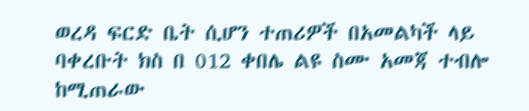ወረዳ ፍርድ ቤት ሲሆን ተጠሪዎች በአመልካች ላይ ባቀረቡት ክስ በ 012 ቀበሌ ልዩ ስሙ አመጃ ተብሎ ከሚጠራው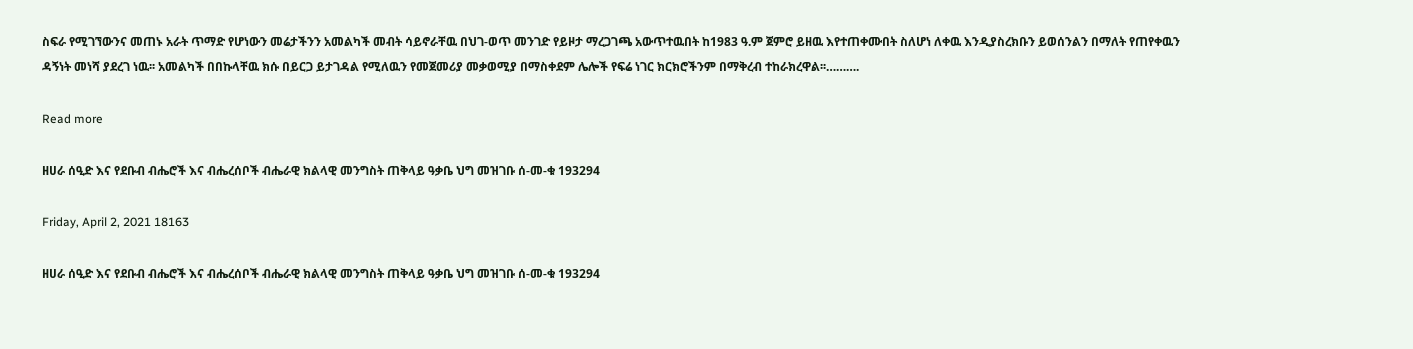ስፍራ የሚገኘውንና መጠኑ አራት ጥማድ የሆነውን መሬታችንን አመልካች መብት ሳይኖራቸዉ በህገ-ወጥ መንገድ የይዞታ ማረጋገጫ አውጥተዉበት ከ1983 ዓ.ም ጀምሮ ይዘዉ እየተጠቀሙበት ስለሆነ ለቀዉ እንዲያስረክቡን ይወሰንልን በማለት የጠየቀዉን ዳኝነት መነሻ ያደረገ ነዉ፡፡ አመልካች በበኩላቸዉ ክሱ በይርጋ ይታገዳል የሚለዉን የመጀመሪያ መቃወሚያ በማስቀደም ሌሎች የፍሬ ነገር ክርክሮችንም በማቅረብ ተከራክረዋል፡፡……….

Read more

ዘሀራ ሰዒድ እና የደቡብ ብሔሮች እና ብሔረሰቦች ብሔራዊ ክልላዊ መንግስት ጠቅላይ ዓቃቤ ህግ መዝገቡ ሰ-መ-ቁ 193294

Friday, April 2, 2021 18163

ዘሀራ ሰዒድ እና የደቡብ ብሔሮች እና ብሔረሰቦች ብሔራዊ ክልላዊ መንግስት ጠቅላይ ዓቃቤ ህግ መዝገቡ ሰ-መ-ቁ 193294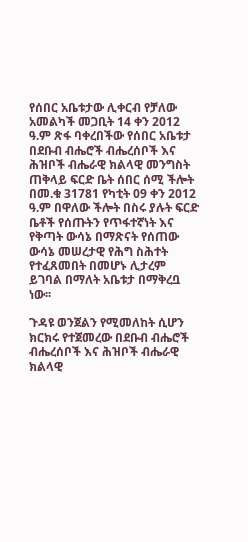የሰበር አቤቱታው ሊቀርብ የቻለው አመልካች መጋቢት 14 ቀን 2012 ዓ.ም ጽፋ ባቀረበችው የሰበር አቤቱታ በደቡብ ብሔሮች ብሔረሰቦች እና ሕዝቦች ብሔራዊ ክልላዊ መንግስት ጠቅላይ ፍርድ ቤት ሰበር ሰሚ ችሎት በመ.ቁ 31781 የካቲት 09 ቀን 2012 ዓ.ም በዋለው ችሎት በስሩ ያሉት ፍርድ ቤቶች የሰጡትን የጥፋተኛነት እና የቅጣት ውሳኔ በማጽናት የሰጠው ውሳኔ መሠረታዊ የሕግ ስሕተት የተፈጸመበት በመሆኑ ሊታረም ይገባል በማለት አቤቱታ በማቅረቧ ነው፡፡

ጉዳዩ ወንጀልን የሚመለከት ሲሆን ክርክሩ የተጀመረው በደቡብ ብሔሮች ብሔረሰቦች እና ሕዝቦች ብሔራዊ ክልላዊ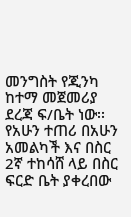መንግስት የጂንካ ከተማ መጀመሪያ ደረጃ ፍ/ቤት ነው፡፡ የአሁን ተጠሪ በአሁን አመልካች እና በስር 2ኛ ተከሳሸ ላይ በስር ፍርድ ቤት ያቀረበው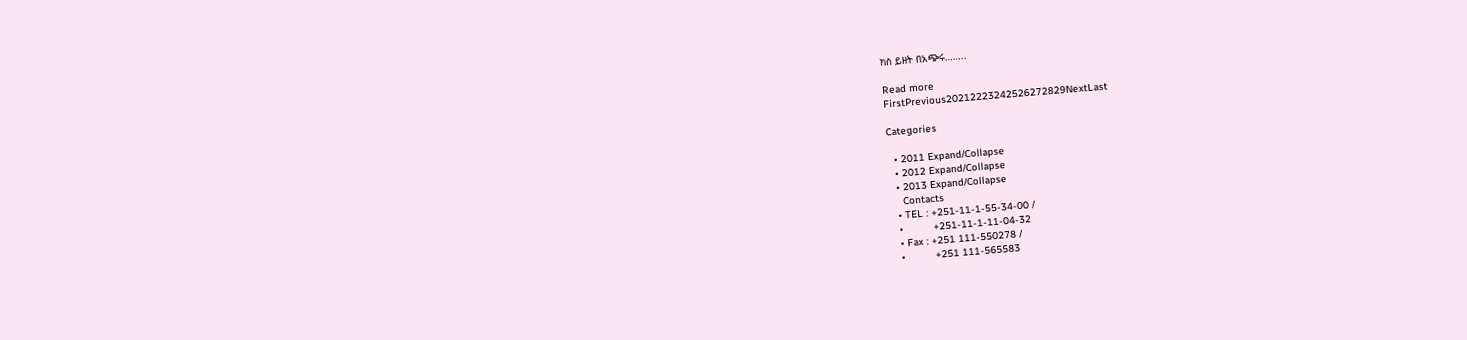ክስ ይዘት በአጭሩ……..

Read more
FirstPrevious20212223242526272829NextLast

Categories

  • 2011 Expand/Collapse
  • 2012 Expand/Collapse
  • 2013 Expand/Collapse
    Contacts
  • TEL : +251-11-1-55-34-00 /
  •          +251-11-1-11-04-32
  • Fax : +251 111-550278 /
  •          +251 111-565583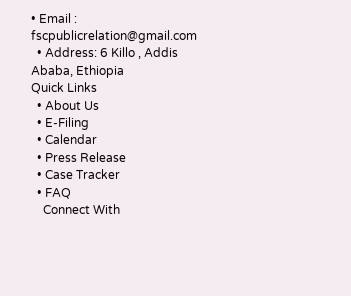• Email : fscpublicrelation@gmail.com
  • Address: 6 Killo , Addis Ababa, Ethiopia
Quick Links
  • About Us
  • E-Filing
  • Calendar
  • Press Release
  • Case Tracker
  • FAQ
    Connect With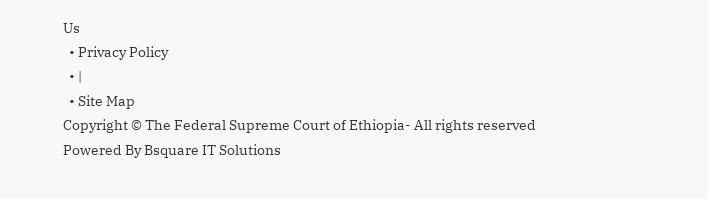Us
  • Privacy Policy
  • |
  • Site Map
Copyright © The Federal Supreme Court of Ethiopia- All rights reserved
Powered By Bsquare IT Solutions